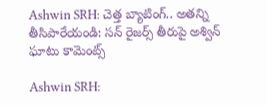Ashwin SRH: చెత్త బ్యాటింగ్.. అతన్ని తీసిపారేయండి: సన్ రైజర్స్ తీరుపై అశ్విన్ ఘాటు కామెంట్స్

Ashwin SRH: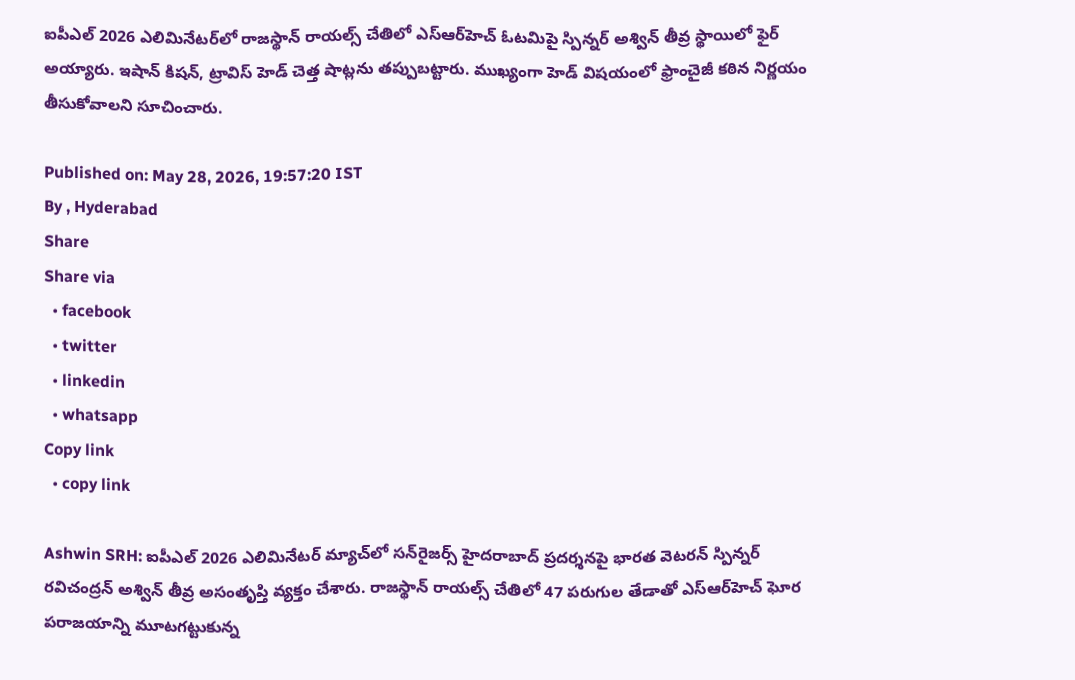ఐపీఎల్ 2026 ఎలిమినేటర్‌లో రాజస్థాన్ రాయల్స్ చేతిలో ఎస్ఆర్‌హెచ్ ఓటమిపై స్పిన్నర్ అశ్విన్ తీవ్ర స్థాయిలో ఫైర్ అయ్యారు. ఇషాన్ కిషన్, ట్రావిస్ హెడ్ చెత్త షాట్లను తప్పుబట్టారు. ముఖ్యంగా హెడ్ విషయంలో ఫ్రాంచైజీ కఠిన నిర్ణయం తీసుకోవాలని సూచించారు.

Published on: May 28, 2026, 19:57:20 IST
By , Hyderabad
Share
Share via
  • facebook
  • twitter
  • linkedin
  • whatsapp
Copy link
  • copy link

Ashwin SRH: ఐపీఎల్ 2026 ఎలిమినేటర్ మ్యాచ్‌లో సన్‌రైజర్స్ హైదరాబాద్ ప్రదర్శనపై భారత వెటరన్ స్పిన్నర్ రవిచంద్రన్ అశ్విన్ తీవ్ర అసంతృప్తి వ్యక్తం చేశారు. రాజస్థాన్ రాయల్స్ చేతిలో 47 పరుగుల తేడాతో ఎస్ఆర్‌హెచ్ ఘోర పరాజయాన్ని మూటగట్టుకున్న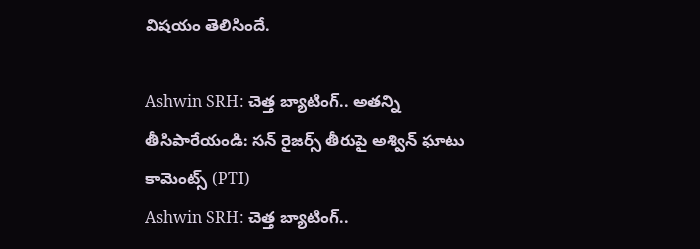విషయం తెలిసిందే.

Ashwin SRH: చెత్త బ్యాటింగ్.. అతన్ని తీసిపారేయండి: సన్ రైజర్స్ తీరుపై అశ్విన్ ఘాటు కామెంట్స్ (PTI)
Ashwin SRH: చెత్త బ్యాటింగ్..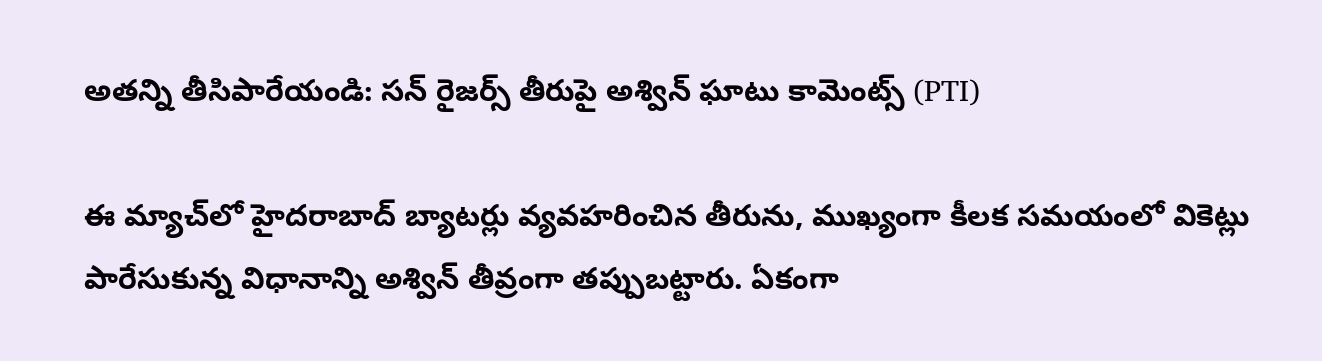అతన్ని తీసిపారేయండి: సన్ రైజర్స్ తీరుపై అశ్విన్ ఘాటు కామెంట్స్ (PTI)

ఈ మ్యాచ్‌లో హైదరాబాద్ బ్యాటర్లు వ్యవహరించిన తీరును, ముఖ్యంగా కీలక సమయంలో వికెట్లు పారేసుకున్న విధానాన్ని అశ్విన్ తీవ్రంగా తప్పుబట్టారు. ఏకంగా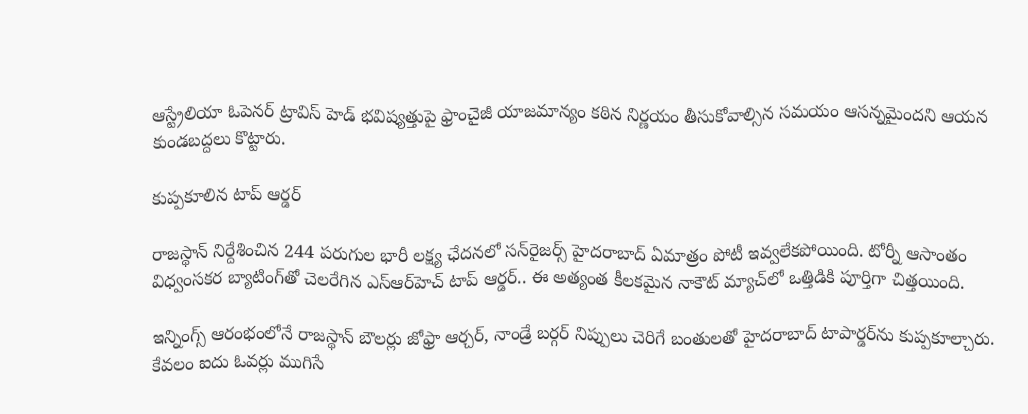ఆస్ట్రేలియా ఓపెనర్ ట్రావిస్ హెడ్ భవిష్యత్తుపై ఫ్రాంచైజీ యాజమాన్యం కఠిన నిర్ణయం తీసుకోవాల్సిన సమయం ఆసన్నమైందని ఆయన కుండబద్దలు కొట్టారు.

కుప్పకూలిన టాప్ ఆర్డర్

రాజస్థాన్ నిర్దేశించిన 244 పరుగుల భారీ లక్ష్య ఛేదనలో సన్‌రైజర్స్ హైదరాబాద్ ఏమాత్రం పోటీ ఇవ్వలేకపోయింది. టోర్నీ ఆసాంతం విధ్వంసకర బ్యాటింగ్‌తో చెలరేగిన ఎస్ఆర్‌హెచ్ టాప్ ఆర్డర్.. ఈ అత్యంత కీలకమైన నాకౌట్ మ్యాచ్‌లో ఒత్తిడికి పూర్తిగా చిత్తయింది.

ఇన్నింగ్స్ ఆరంభంలోనే రాజస్థాన్ బౌలర్లు జోఫ్రా ఆర్చర్, నాండ్రే బర్గర్ నిప్పులు చెరిగే బంతులతో హైదరాబాద్ టాపార్డర్‌ను కుప్పకూల్చారు. కేవలం ఐదు ఓవర్లు ముగిసే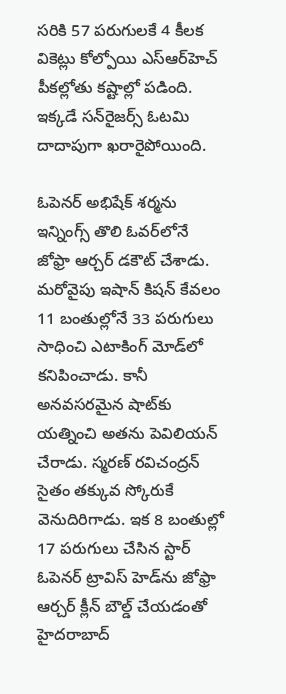సరికి 57 పరుగులకే 4 కీలక వికెట్లు కోల్పోయి ఎస్ఆర్‌హెచ్ పీకల్లోతు కష్టాల్లో పడింది. ఇక్కడే సన్‌రైజర్స్ ఓటమి దాదాపుగా ఖరారైపోయింది.

ఓపెనర్ అభిషేక్ శర్మను ఇన్నింగ్స్ తొలి ఓవర్‌లోనే జోఫ్రా ఆర్చర్ డకౌట్ చేశాడు. మరోవైపు ఇషాన్ కిషన్ కేవలం 11 బంతుల్లోనే 33 పరుగులు సాధించి ఎటాకింగ్ మోడ్‌లో కనిపించాడు. కానీ అనవసరమైన షాట్‌కు యత్నించి అతను పెవిలియన్ చేరాడు. స్మరణ్ రవిచంద్రన్ సైతం తక్కువ స్కోరుకే వెనుదిరిగాడు. ఇక 8 బంతుల్లో 17 పరుగులు చేసిన స్టార్ ఓపెనర్ ట్రావిస్ హెడ్‌ను జోఫ్రా ఆర్చర్ క్లీన్ బౌల్డ్ చేయడంతో హైదరాబాద్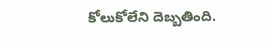కోలుకోలేని దెబ్బతింది.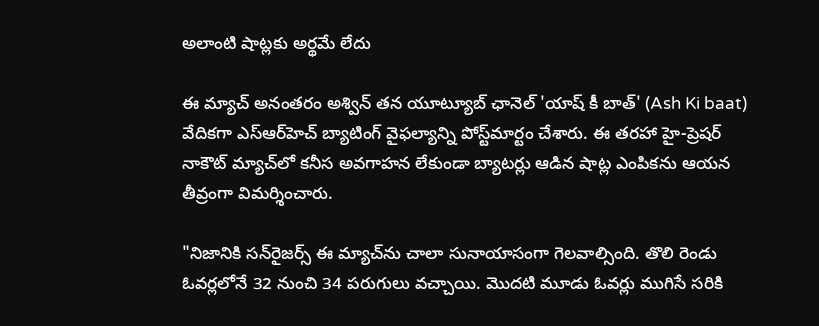అలాంటి షాట్లకు అర్థమే లేదు

ఈ మ్యాచ్ అనంతరం అశ్విన్ తన యూట్యూబ్ ఛానెల్ 'యాష్ కీ బాత్' (Ash Ki baat) వేదికగా ఎస్ఆర్‌హెచ్ బ్యాటింగ్ వైఫల్యాన్ని పోస్ట్‌మార్టం చేశారు. ఈ తరహా హై-ప్రెషర్ నాకౌట్ మ్యాచ్‌లో కనీస అవగాహన లేకుండా బ్యాటర్లు ఆడిన షాట్ల ఎంపికను ఆయన తీవ్రంగా విమర్శించారు.

"నిజానికి సన్‌రైజర్స్ ఈ మ్యాచ్‌ను చాలా సునాయాసంగా గెలవాల్సింది. తొలి రెండు ఓవర్లలోనే 32 నుంచి 34 పరుగులు వచ్చాయి. మొదటి మూడు ఓవర్లు ముగిసే సరికి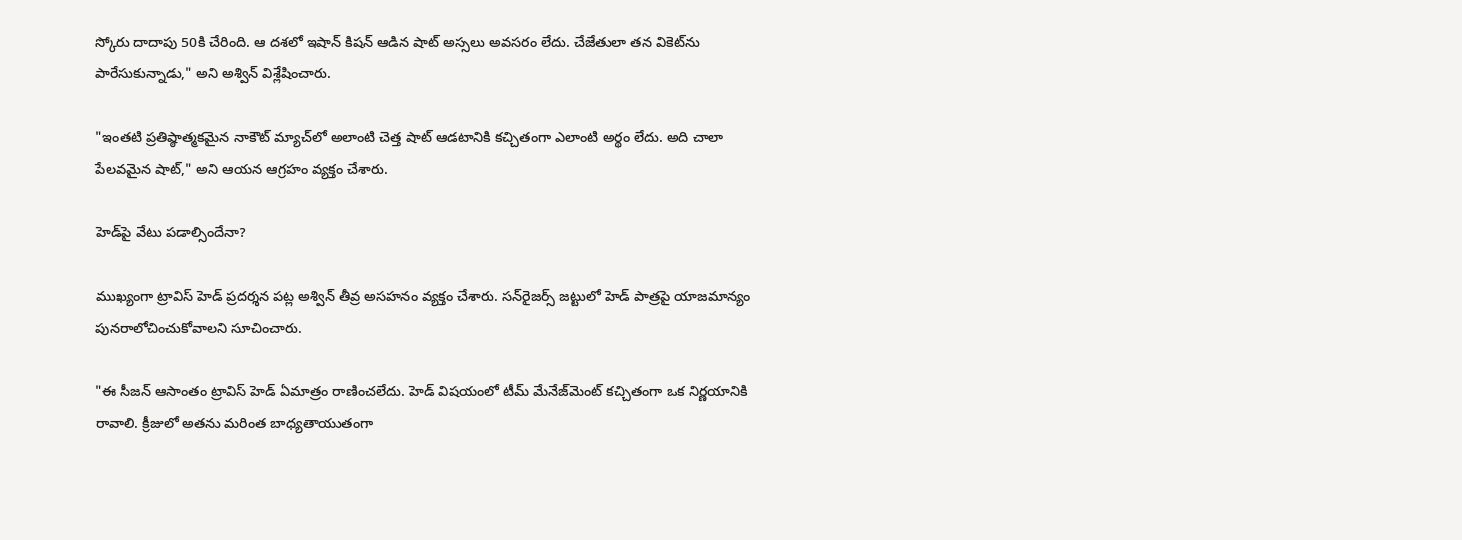స్కోరు దాదాపు 50కి చేరింది. ఆ దశలో ఇషాన్ కిషన్ ఆడిన షాట్ అస్సలు అవసరం లేదు. చేజేతులా తన వికెట్‌ను పారేసుకున్నాడు," అని అశ్విన్ విశ్లేషించారు.

"ఇంతటి ప్రతిష్ఠాత్మకమైన నాకౌట్ మ్యాచ్‌లో అలాంటి చెత్త షాట్ ఆడటానికి కచ్చితంగా ఎలాంటి అర్థం లేదు. అది చాలా పేలవమైన షాట్," అని ఆయన ఆగ్రహం వ్యక్తం చేశారు.

హెడ్‌పై వేటు పడాల్సిందేనా?

ముఖ్యంగా ట్రావిస్ హెడ్ ప్రదర్శన పట్ల అశ్విన్ తీవ్ర అసహనం వ్యక్తం చేశారు. సన్‌రైజర్స్ జట్టులో హెడ్ పాత్రపై యాజమాన్యం పునరాలోచించుకోవాలని సూచించారు.

"ఈ సీజన్ ఆసాంతం ట్రావిస్ హెడ్ ఏమాత్రం రాణించలేదు. హెడ్ విషయంలో టీమ్ మేనేజ్‌మెంట్ కచ్చితంగా ఒక నిర్ణయానికి రావాలి. క్రీజులో అతను మరింత బాధ్యతాయుతంగా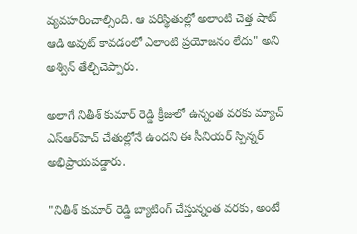వ్యవహరించాల్సింది. ఆ పరిస్థితుల్లో అలాంటి చెత్త షాట్ ఆడి అవుట్ కావడంలో ఎలాంటి ప్రయోజనం లేదు" అని అశ్విన్ తేల్చిచెప్పారు.

అలాగే నితీశ్ కుమార్ రెడ్డి క్రీజులో ఉన్నంత వరకు మ్యాచ్ ఎస్ఆర్‌హెచ్ చేతుల్లోనే ఉందని ఈ సీనియర్ స్పిన్నర్ అభిప్రాయపడ్డారు.

"నితీశ్ కుమార్ రెడ్డి బ్యాటింగ్ చేస్తున్నంత వరకు, అంటే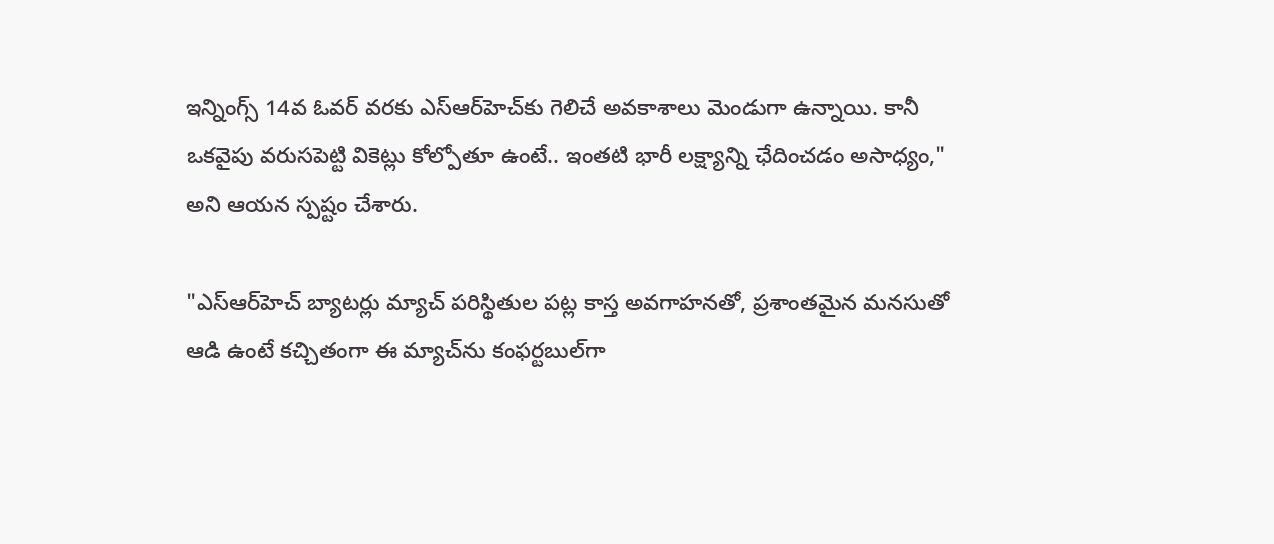ఇన్నింగ్స్ 14వ ఓవర్ వరకు ఎస్ఆర్‌హెచ్‌కు గెలిచే అవకాశాలు మెండుగా ఉన్నాయి. కానీ ఒకవైపు వరుసపెట్టి వికెట్లు కోల్పోతూ ఉంటే.. ఇంతటి భారీ లక్ష్యాన్ని ఛేదించడం అసాధ్యం," అని ఆయన స్పష్టం చేశారు.

"ఎస్ఆర్‌హెచ్ బ్యాటర్లు మ్యాచ్ పరిస్థితుల పట్ల కాస్త అవగాహనతో, ప్రశాంతమైన మనసుతో ఆడి ఉంటే కచ్చితంగా ఈ మ్యాచ్‌ను కంఫర్టబుల్‌గా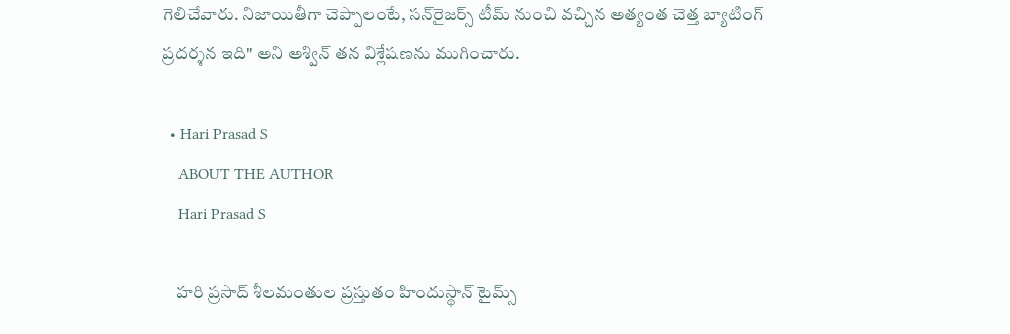గెలిచేవారు. నిజాయితీగా చెప్పాలంటే, సన్‌రైజర్స్ టీమ్ నుంచి వచ్చిన అత్యంత చెత్త బ్యాటింగ్ ప్రదర్శన ఇది" అని అశ్విన్ తన విశ్లేషణను ముగించారు.

  • Hari Prasad S
    ABOUT THE AUTHOR
    Hari Prasad S

    హరి ప్రసాద్ శీలమంతుల ప్రస్తుతం హిందుస్థాన్ టైమ్స్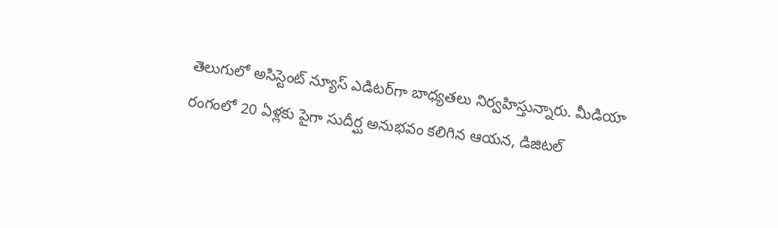తెలుగులో అసిస్టెంట్ న్యూస్ ఎడిటర్‌గా బాధ్యతలు నిర్వహిస్తున్నారు. మీడియా రంగంలో 20 ఏళ్లకు పైగా సుదీర్ఘ అనుభవం కలిగిన ఆయన, డిజిటల్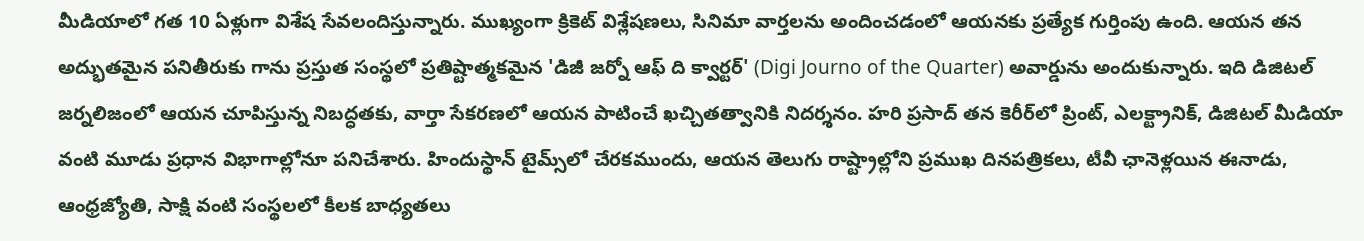మీడియాలో గత 10 ఏళ్లుగా విశేష సేవలందిస్తున్నారు. ముఖ్యంగా క్రికెట్ విశ్లేషణలు, సినిమా వార్తలను అందించడంలో ఆయనకు ప్రత్యేక గుర్తింపు ఉంది. ఆయన తన అద్భుతమైన పనితీరుకు గాను ప్రస్తుత సంస్థలో ప్రతిష్టాత్మకమైన 'డిజీ జర్నో ఆఫ్ ది క్వార్టర్' (Digi Journo of the Quarter) అవార్డును అందుకున్నారు. ఇది డిజిటల్ జర్నలిజంలో ఆయన చూపిస్తున్న నిబద్ధతకు, వార్తా సేకరణలో ఆయన పాటించే ఖచ్చితత్వానికి నిదర్శనం. హరి ప్రసాద్ తన కెరీర్‌లో ప్రింట్, ఎలక్ట్రానిక్, డిజిటల్ మీడియా వంటి మూడు ప్రధాన విభాగాల్లోనూ పనిచేశారు. హిందుస్థాన్ టైమ్స్‌లో చేరకముందు, ఆయన తెలుగు రాష్ట్రాల్లోని ప్రముఖ దినపత్రికలు, టీవీ ఛానెళ్లయిన ఈనాడు, ఆంధ్రజ్యోతి, సాక్షి వంటి సంస్థలలో కీలక బాధ్యతలు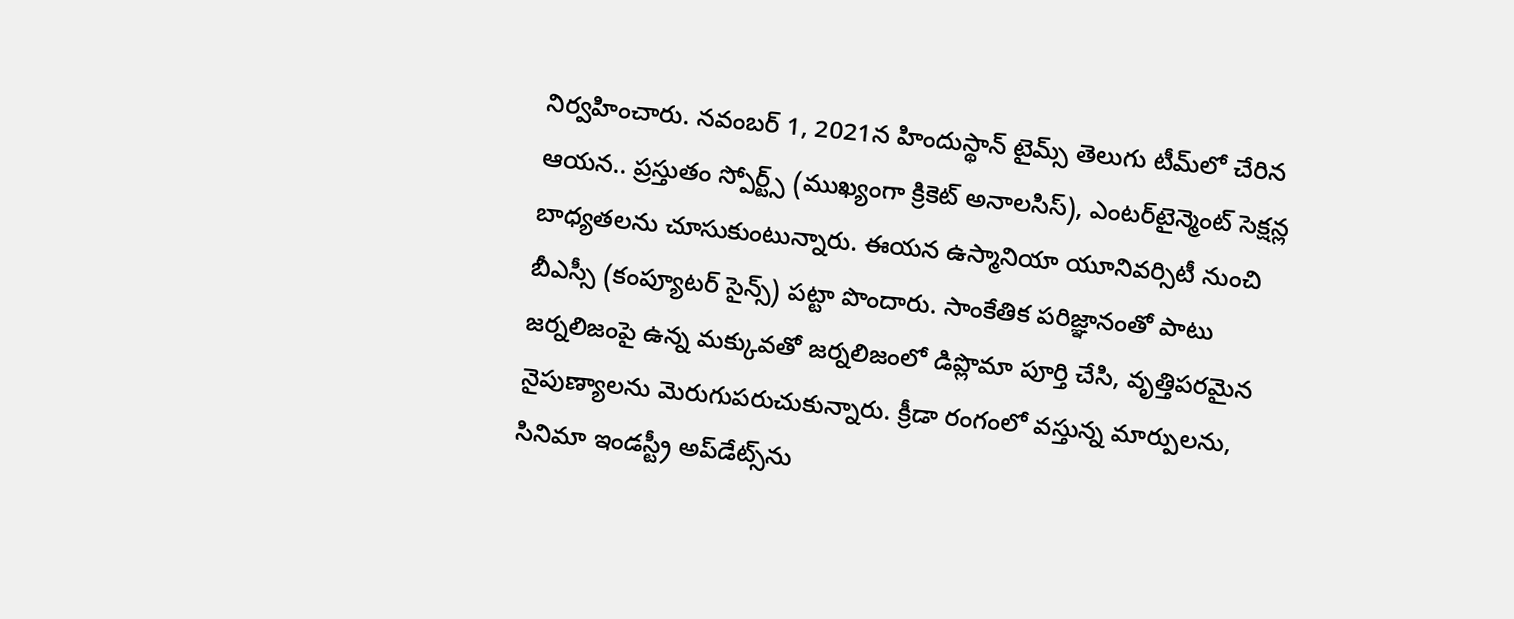నిర్వహించారు. నవంబర్ 1, 2021న హిందుస్థాన్ టైమ్స్ తెలుగు టీమ్‌లో చేరిన ఆయన.. ప్రస్తుతం స్పోర్ట్స్ (ముఖ్యంగా క్రికెట్ అనాలసిస్), ఎంటర్‌టైన్మెంట్ సెక్షన్ల బాధ్యతలను చూసుకుంటున్నారు. ఈయన ఉస్మానియా యూనివర్సిటీ నుంచి బీఎస్సీ (కంప్యూటర్ సైన్స్) పట్టా పొందారు. సాంకేతిక పరిజ్ఞానంతో పాటు జర్నలిజంపై ఉన్న మక్కువతో జర్నలిజంలో డిప్లొమా పూర్తి చేసి, వృత్తిపరమైన నైపుణ్యాలను మెరుగుపరుచుకున్నారు. క్రీడా రంగంలో వస్తున్న మార్పులను, సినిమా ఇండస్ట్రీ అప్‌డేట్స్‌ను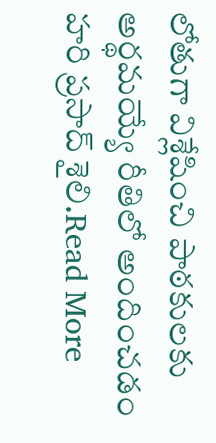లోతుగా విశ్లేషించి పాఠకులకు అర్థమయ్యే రీతిలో అందించడం హరి ప్రసాద్ శైలి.Read More